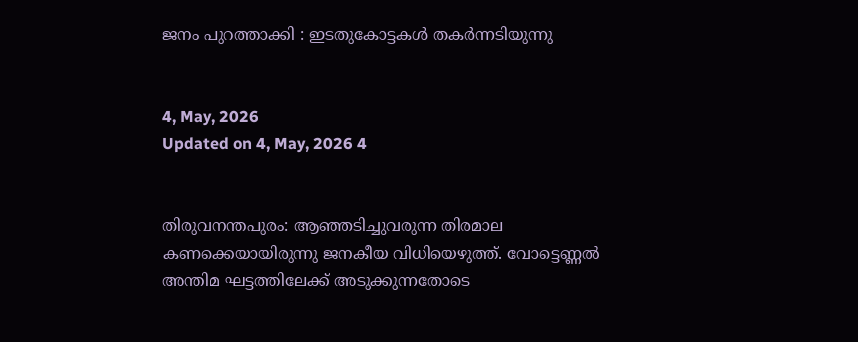ജനം പുറത്താക്കി : ഇടതുകോട്ടകള്‍ തകര്‍ന്നടിയുന്നു


4, May, 2026
Updated on 4, May, 2026 4


തിരുവനന്തപുരം: ആഞ്ഞടിച്ചുവരുന്ന തിരമാല കണക്കെയായിരുന്നു ജനകീയ വിധിയെഴുത്ത്. വോട്ടെണ്ണല്‍ അന്തിമ ഘട്ടത്തിലേക്ക് അടുക്കുന്നതോടെ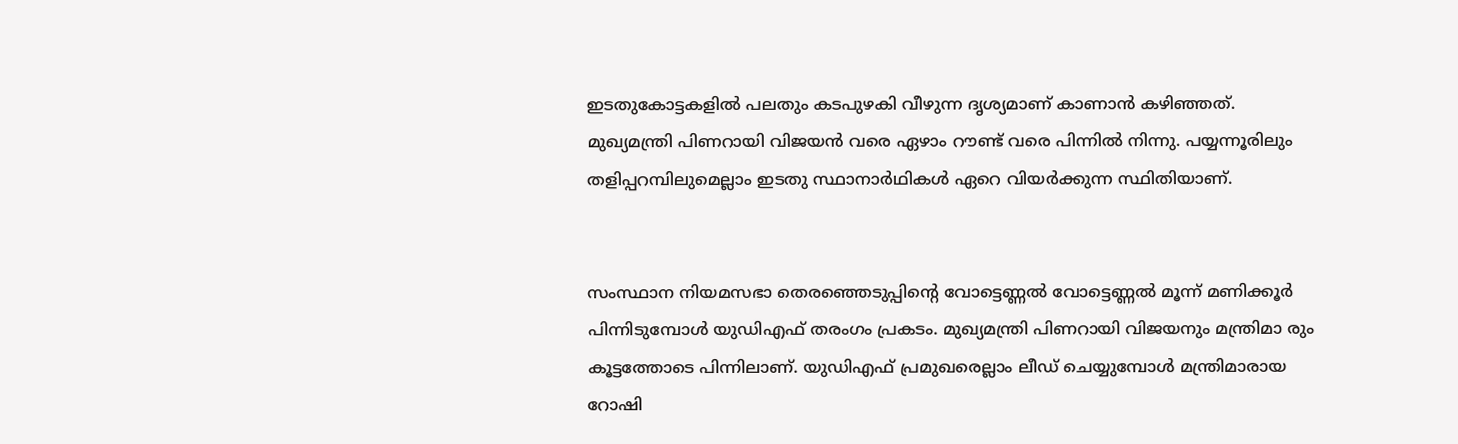ഇടതുകോട്ടകളില്‍ പലതും കടപുഴകി വീഴുന്ന ദൃശ്യമാണ് കാണാന്‍ കഴിഞ്ഞത്. മുഖ്യമന്ത്രി പിണറായി വിജയന്‍ വരെ ഏഴാം റൗണ്ട് വരെ പിന്നില്‍ നിന്നു. പയ്യന്നൂരിലും തളിപ്പറമ്പിലുമെല്ലാം ഇടതു സ്ഥാനാര്‍ഥികള്‍ ഏറെ വിയര്‍ക്കുന്ന സ്ഥിതിയാണ്.


സംസ്ഥാന നിയമസഭാ തെരഞ്ഞെടുപ്പിന്റെ വോട്ടെണ്ണല്‍ വോട്ടെണ്ണല്‍ മൂന്ന് മണിക്കൂര്‍ പിന്നിടുമ്പോള്‍ യുഡിഎഫ് തരംഗം പ്രകടം. മുഖ്യമന്ത്രി പിണറായി വിജയനും മന്ത്രിമാ രും കൂട്ടത്തോടെ പിന്നിലാണ്. യുഡിഎഫ് പ്രമുഖരെല്ലാം ലീഡ് ചെയ്യുമ്പോള്‍ മന്ത്രിമാരായ റോഷി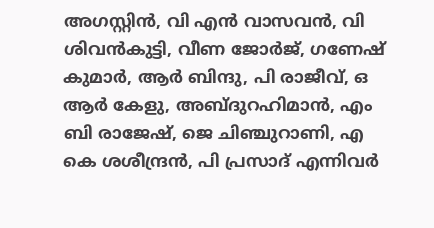അഗസ്റ്റിന്‍, വി എന്‍ വാസവന്‍, വി ശിവന്‍കുട്ടി, വീണ ജോര്‍ജ്, ഗണേഷ് കുമാര്‍, ആര്‍ ബിന്ദു, പി രാജീവ്, ഒ ആര്‍ കേളു, അബ്ദുറഹിമാന്‍, എം ബി രാജേഷ്, ജെ ചിഞ്ചുറാണി, എ കെ ശശീന്ദ്രന്‍, പി പ്രസാദ് എന്നിവര്‍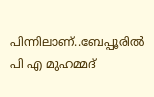പിന്നിലാണ്..ബേപ്പൂരില്‍ പി എ മുഹമ്മദ്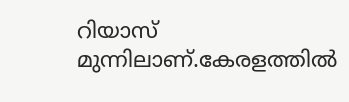റിയാസ് മുന്നിലാണ്.കേരളത്തില്‍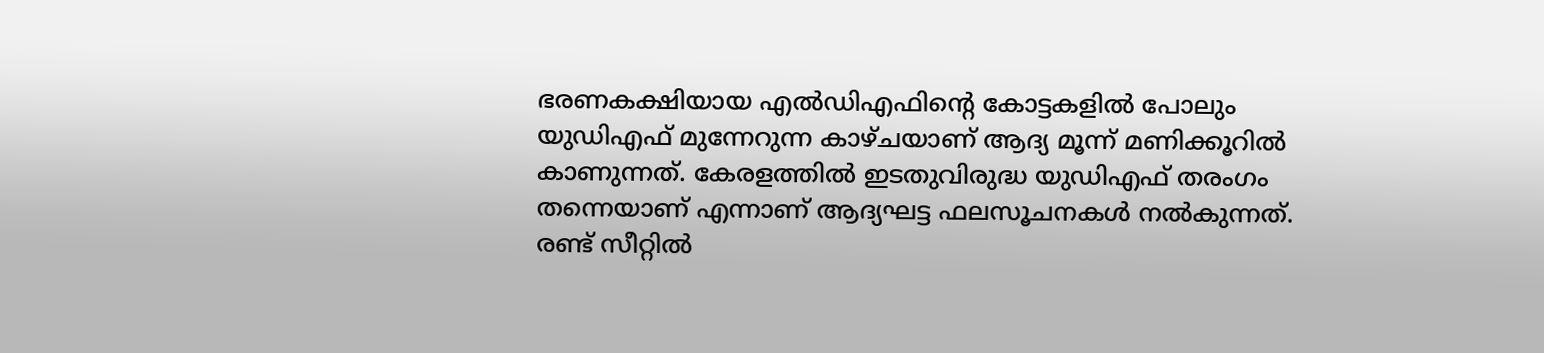ഭരണകക്ഷിയായ എല്‍ഡിഎഫിന്റെ കോട്ടകളില്‍ പോലും യുഡിഎഫ് മുന്നേറുന്ന കാഴ്ചയാണ് ആദ്യ മൂന്ന് മണിക്കൂറില്‍ കാണുന്നത്. കേരളത്തില്‍ ഇടതുവിരുദ്ധ യുഡിഎഫ് തരംഗം തന്നെയാണ് എന്നാണ് ആദ്യഘട്ട ഫലസൂചനകള്‍ നല്‍കുന്നത്. രണ്ട് സീറ്റില്‍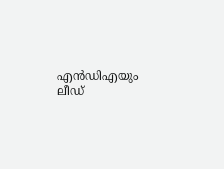എന്‍ഡിഎയും ലീഡ്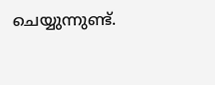ചെയ്യുന്നുണ്ട്.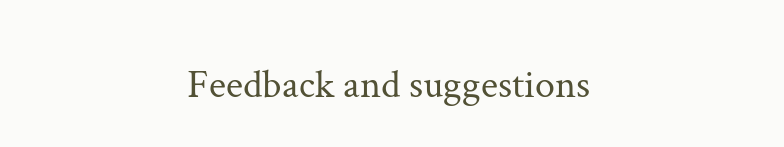Feedback and suggestions